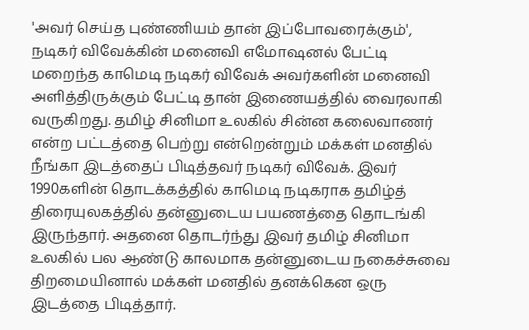'அவர் செய்த புண்ணியம் தான் இப்போவரைக்கும்', நடிகர் விவேக்கின் மனைவி எமோஷனல் பேட்டி
மறைந்த காமெடி நடிகர் விவேக் அவர்களின் மனைவி அளித்திருக்கும் பேட்டி தான் இணையத்தில் வைரலாகி வருகிறது. தமிழ் சினிமா உலகில் சின்ன கலைவாணர் என்ற பட்டத்தை பெற்று என்றென்றும் மக்கள் மனதில் நீங்கா இடத்தைப் பிடித்தவர் நடிகர் விவேக். இவர் 1990களின் தொடக்கத்தில் காமெடி நடிகராக தமிழ்த் திரையுலகத்தில் தன்னுடைய பயணத்தை தொடங்கி இருந்தார். அதனை தொடர்ந்து இவர் தமிழ் சினிமா உலகில் பல ஆண்டு காலமாக தன்னுடைய நகைச்சுவை திறமையினால் மக்கள் மனதில் தனக்கென ஒரு இடத்தை பிடித்தார்.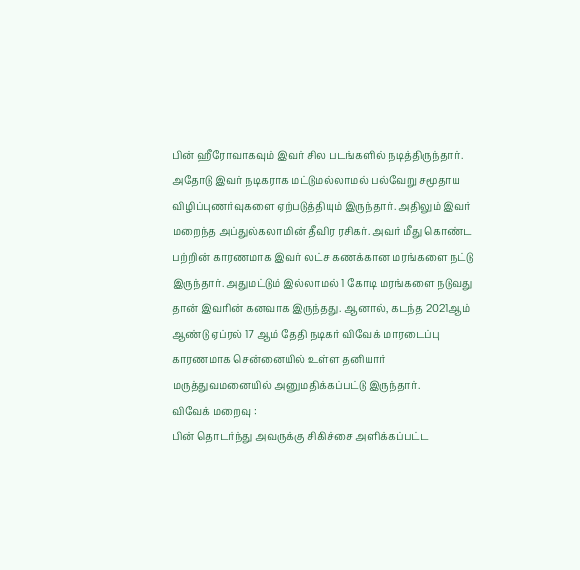பின் ஹீரோவாகவும் இவர் சில படங்களில் நடித்திருந்தார்.
அதோடு இவர் நடிகராக மட்டுமல்லாமல் பல்வேறு சமூதாய விழிப்புணர்வுகளை ஏற்படுத்தியும் இருந்தார். அதிலும் இவர் மறைந்த அப்துல்கலாமின் தீவிர ரசிகர். அவர் மீது கொண்ட பற்றின் காரணமாக இவர் லட்ச கணக்கான மரங்களை நட்டு இருந்தார். அதுமட்டும் இல்லாமல் 1 கோடி மரங்களை நடுவது தான் இவரின் கனவாக இருந்தது. ஆனால், கடந்த 2021ஆம் ஆண்டு ஏப்ரல் 17 ஆம் தேதி நடிகர் விவேக் மாரடைப்பு காரணமாக சென்னையில் உள்ள தனியார் மருத்துவமனையில் அனுமதிக்கப்பட்டு இருந்தார்.
விவேக் மறைவு :
பின் தொடர்ந்து அவருக்கு சிகிச்சை அளிக்கப்பட்ட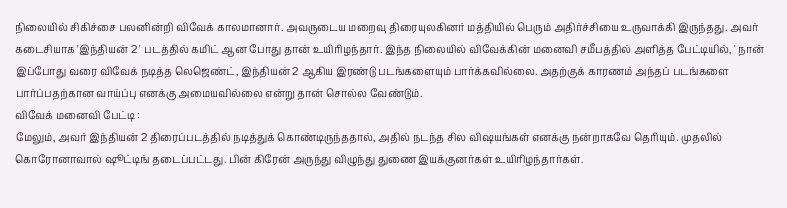நிலையில் சிகிச்சை பலனின்றி விவேக் காலமானார். அவருடைய மறைவு திரையுலகினர் மத்தியில் பெரும் அதிர்ச்சியை உருவாக்கி இருந்தது. அவர் கடைசியாக 'இந்தியன் 2 ' படத்தில் கமிட் ஆன போது தான் உயிரிழந்தார். இந்த நிலையில் விவேக்கின் மனைவி சமீபத்தில் அளித்த பேட்டியில், ' நான் இப்போது வரை விவேக் நடித்த லெஜெண்ட், இந்தியன் 2 ஆகிய இரண்டு படங்களையும் பார்க்கவில்லை. அதற்குக் காரணம் அந்தப் படங்களை பார்ப்பதற்கான வாய்ப்பு எனக்கு அமையவில்லை என்று தான் சொல்ல வேண்டும்.
விவேக் மனைவி பேட்டி :
மேலும், அவர் இந்தியன் 2 திரைப்படத்தில் நடித்துக் கொண்டிருந்ததால், அதில் நடந்த சில விஷயங்கள் எனக்கு நன்றாகவே தெரியும். முதலில் கொரோனாவால் ஷூட்டிங் தடைப்பட்டது. பின் கிரேன் அருந்து விழுந்து துணை இயக்குனர்கள் உயிரிழந்தார்கள்.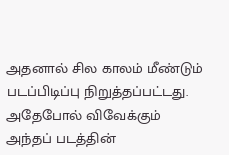அதனால் சில காலம் மீண்டும் படப்பிடிப்பு நிறுத்தப்பட்டது. அதேபோல் விவேக்கும் அந்தப் படத்தின்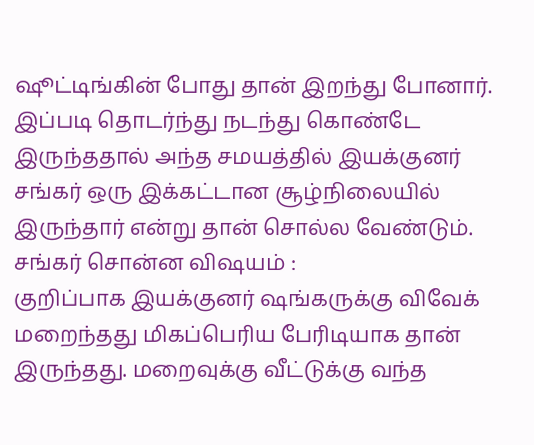ஷூட்டிங்கின் போது தான் இறந்து போனார். இப்படி தொடர்ந்து நடந்து கொண்டே இருந்ததால் அந்த சமயத்தில் இயக்குனர் சங்கர் ஒரு இக்கட்டான சூழ்நிலையில் இருந்தார் என்று தான் சொல்ல வேண்டும்.
சங்கர் சொன்ன விஷயம் :
குறிப்பாக இயக்குனர் ஷங்கருக்கு விவேக் மறைந்தது மிகப்பெரிய பேரிடியாக தான் இருந்தது. மறைவுக்கு வீட்டுக்கு வந்த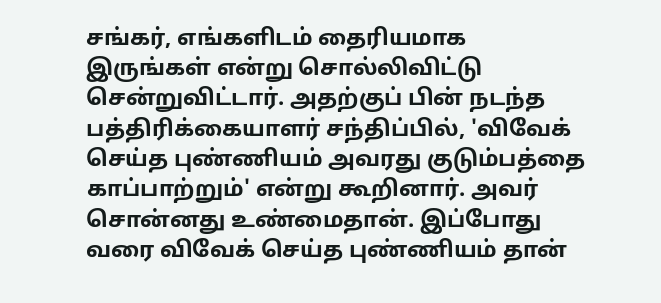சங்கர், எங்களிடம் தைரியமாக இருங்கள் என்று சொல்லிவிட்டு சென்றுவிட்டார். அதற்குப் பின் நடந்த பத்திரிக்கையாளர் சந்திப்பில், 'விவேக் செய்த புண்ணியம் அவரது குடும்பத்தை காப்பாற்றும்' என்று கூறினார். அவர் சொன்னது உண்மைதான். இப்போது வரை விவேக் செய்த புண்ணியம் தான்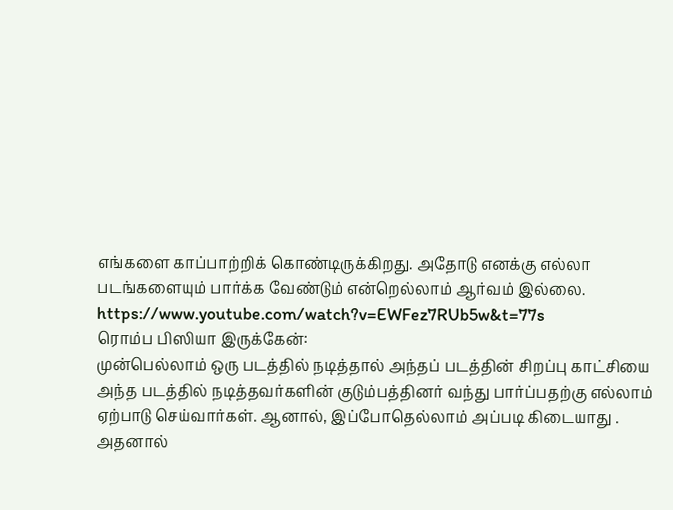எங்களை காப்பாற்றிக் கொண்டிருக்கிறது. அதோடு எனக்கு எல்லா படங்களையும் பார்க்க வேண்டும் என்றெல்லாம் ஆர்வம் இல்லை.
https://www.youtube.com/watch?v=EWFez7RUb5w&t=77s
ரொம்ப பிஸியா இருக்கேன்:
முன்பெல்லாம் ஒரு படத்தில் நடித்தால் அந்தப் படத்தின் சிறப்பு காட்சியை அந்த படத்தில் நடித்தவர்களின் குடும்பத்தினர் வந்து பார்ப்பதற்கு எல்லாம் ஏற்பாடு செய்வார்கள். ஆனால், இப்போதெல்லாம் அப்படி கிடையாது . அதனால்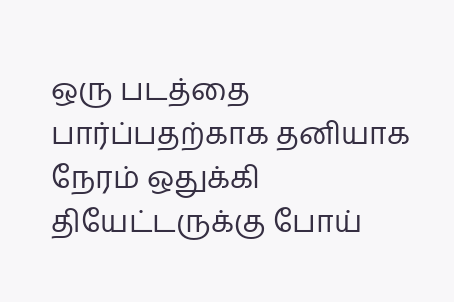ஒரு படத்தை பார்ப்பதற்காக தனியாக நேரம் ஒதுக்கி தியேட்டருக்கு போய்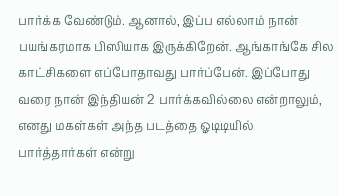பார்க்க வேண்டும். ஆனால், இப்ப எல்லாம் நான் பயங்கரமாக பிஸியாக இருக்கிறேன். ஆங்காங்கே சில காட்சிகளை எப்போதாவது பார்ப்பேன். இப்போது வரை நான் இந்தியன் 2 பார்க்கவில்லை என்றாலும், எனது மகள்கள் அந்த படத்தை ஓடிடியில் பார்த்தார்கள் என்று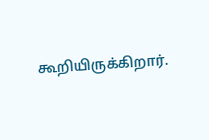கூறியிருக்கிறார்.